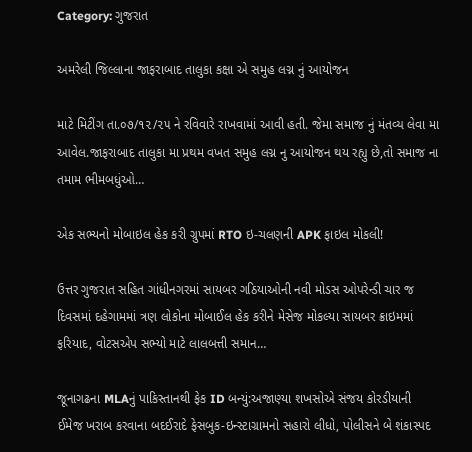Category: ગુજરાત

અમરેલી જિલ્લાના જાફરાબાદ તાલુકા કક્ષા એ સમુહ લગ્ન નું આયોજન

માટે મિટીંગ તા.૦૭/૧૨/૨૫ ને રવિવારે રાખવામાં આવી હતી. જેમા સમાજ નું મંતવ્ય લેવા મા આવેલ.જાફરાબાદ તાલુકા મા પ્રથમ વખત સમુહ લગ્ન નુ આયોજન થય રહ્યુ છે,તો સમાજ ના તમામ ભીમબધુંઓ…

એક સભ્યનો મોબાઇલ હેક કરી ગ્રુપમાં RTO ઇ-ચલણની APK ફાઇલ મોકલી!

ઉત્તર ગુજરાત સહિત ગાંધીનગરમાં સાયબર ગઠિયાઓની નવી મોડસ ઓપરેન્ડી ચાર જ દિવસમાં દહેગામમાં ત્રણ લોકોના મોબાઈલ હેક કરીને મેસેજ મોકલ્યા સાયબર ક્રાઇમમાં ફરિયાદ, વોટસએપ સભ્યો માટે લાલબત્તી સમાન…

જૂનાગઢના MLAનું પાકિસ્તાનથી ફેક ID બન્યું:અજાણ્યા શખસોએ સંજય કોરડીયાની ઈમેજ ખરાબ કરવાના બદઈરાદે ફેસબુક-ઇન્સ્ટાગ્રામનો સહારો લીધો, પોલીસને બે શંકાસ્પદ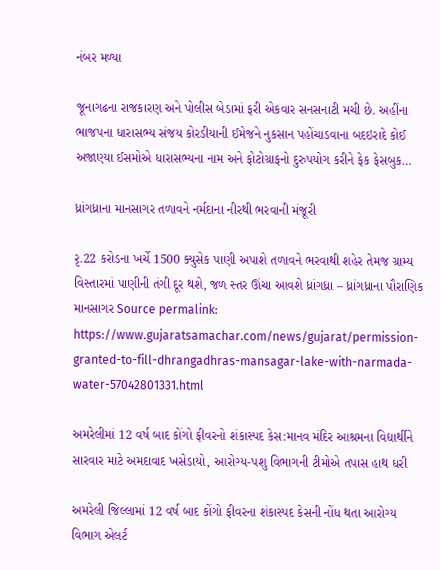નંબર મળ્યા

જૂનાગઢના રાજકારણ અને પોલીસ બેડામાં ફરી એકવાર સનસનાટી મચી છે. અહીંના ભાજપના ધારાસભ્ય સંજય કોરડીયાની ઈમેજને નુકસાન પહોંચાડવાના બદઇરાદે કોઈ અજાણ્યા ઈસમોએ ધારાસભ્યના નામ અને ફોટોગ્રાફનો દુરુપયોગ કરીને ફેક ફેસબુક…

ધ્રાંગધ્રાના માનસાગર તળાવને નર્મદાના નીરથી ભરવાની મંજૂરી

રૃ.22 કરોડના ખર્ચે 1500 ક્યુસેક પાણી અપાશે તળાવને ભરવાથી શહેર તેમજ ગ્રામ્ય વિસ્તારમાં પાણીની તંગી દૂર થશે, જળ સ્તર ઊંચા આવશે ધ્રાંગધ્રા – ધ્રાંગધ્રાના પૌરાણિક માનસાગર Source permalink: https://www.gujaratsamachar.com/news/gujarat/permission-granted-to-fill-dhrangadhras-mansagar-lake-with-narmada-water-57042801331.html

અમરેલીમાં 12 વર્ષ બાદ કોંગો ફીવરનો શંકાસ્પદ કેસ:માનવ મંદિર આશ્રમના વિદ્યાર્થીને સારવાર માટે અમદાવાદ ખસેડાયો, આરોગ્ય-પશુ વિભાગની ટીમોએ તપાસ હાથ ધરી

અમરેલી જિલ્લામાં 12 વર્ષ બાદ કોંગો ફીવરના શંકાસ્પદ કેસની નોંધ થતા આરોગ્ય વિભાગ એલર્ટ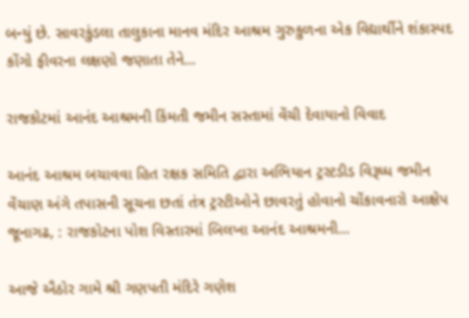બન્યું છે. સાવરકુંડલા તાલુકાના માનવ મંદિર આશ્રમ ગુરુકુળના એક વિદ્યાર્થીને શંકાસ્પદ કોંગો ફીવરના લક્ષણો જણાતા તેને…

રાજકોટમાં આનંદ આશ્રમની કિંમતી જમીન સસ્તામાં વેંચી દેવાયાનો વિવાદ

આનંદ આશ્રમ બચાવવા હિત રક્ષક સમિતિ દ્વારા અભિયાન ટ્રસ્ટડીડ વિરૂધ્ધ જમીન વેંચાણ અંગે તપાસની સૂચના છતાં તંત્ર ટ્રસ્ટીઓને છાવરતું હોવાનો ચોંકાવનારો આક્ષેપ જૂનાગઢ, : રાજકોટના પોશ વિસ્તારમાં બિલખા આનંદ આશ્રમની…

આજે ઐઠોર ગામે શ્રી ગણપતી મંદિરે ગણેશ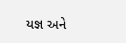યજ્ઞ અને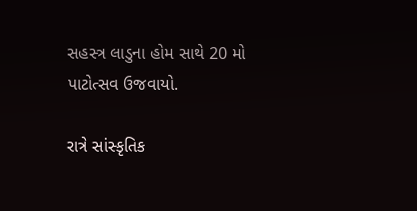સહસ્ત્ર લાડુના હોમ સાથે 20 મો પાટોત્સવ ઉજવાયો.

રાત્રે સાંસ્કૃતિક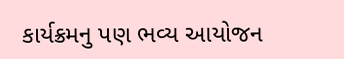કાર્યક્રમનુ પણ ભવ્ય આયોજન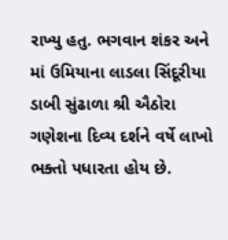રાખ્યુ હતુ. ભગવાન શંકર અને માં ઉમિયાના લાડલા સિંદૂરીયા ડાબી સુંઢાળા શ્રી ઐઠોરા ગણેશના દિવ્ય દર્શને વર્ષે લાખો ભક્તો પધારતા હોય છે.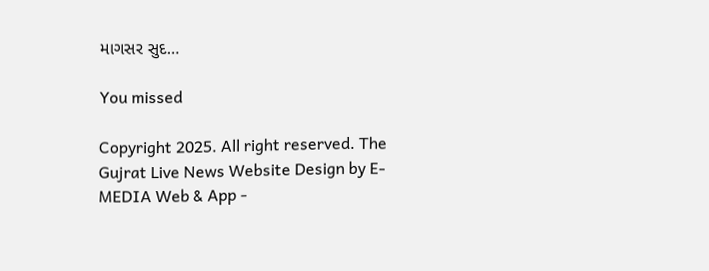માગસર સુદ…

You missed

Copyright 2025. All right reserved. The Gujrat Live News Website Design by E- MEDIA Web & App -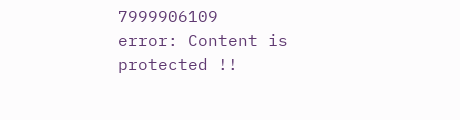7999906109
error: Content is protected !!